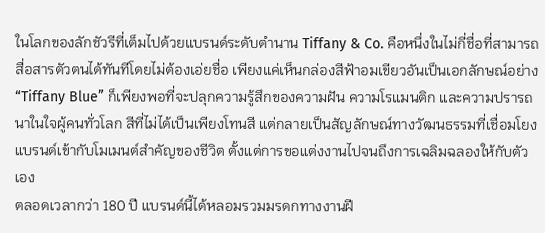ในโลกของลักชัวรีที่เต็มไปด้วยแบรนด์ระดับตำนาน Tiffany & Co. คือหนึ่งในไม่กี่ชื่อที่สามารถสื่อสารตัวตนได้ทันทีโดยไม่ต้องเอ่ยชื่อ เพียงแค่เห็นกล่องสีฟ้าอมเขียวอันเป็นเอกลักษณ์อย่าง “Tiffany Blue” ก็เพียงพอที่จะปลุกความรู้สึกของความฝัน ความโรแมนติก และความปรารถนาในใจผู้คนทั่วโลก สีที่ไม่ได้เป็นเพียงโทนสี แต่กลายเป็นสัญลักษณ์ทางวัฒนธรรมที่เชื่อมโยงแบรนด์เข้ากับโมเมนต์สำคัญของชีวิต ตั้งแต่การขอแต่งงานไปจนถึงการเฉลิมฉลองให้กับตัวเอง
ตลอดเวลากว่า 180 ปี แบรนด์นี้ได้หลอมรวมมรดกทางงานฝี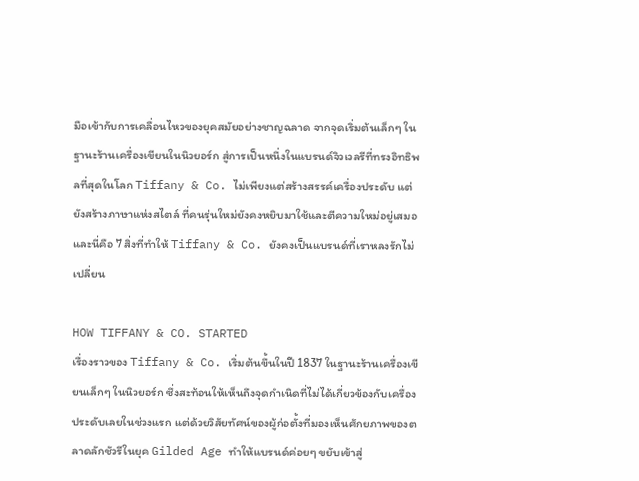มือเข้ากับการเคลื่อนไหวของยุคสมัยอย่างชาญฉลาด จากจุดเริ่มต้นเล็กๆ ในฐานะร้านเครื่องเขียนในนิวยอร์ก สู่การเป็นหนึ่งในแบรนด์จิวเวลรีที่ทรงอิทธิพลที่สุดในโลก Tiffany & Co. ไม่เพียงแต่สร้างสรรค์เครื่องประดับ แต่ยังสร้างภาษาแห่งสไตล์ ที่คนรุ่นใหม่ยังคงหยิบมาใช้และตีความใหม่อยู่เสมอ และนี่คือ 7 สิ่งที่ทำให้ Tiffany & Co. ยังคงเป็นแบรนด์ที่เราหลงรักไม่เปลี่ยน

HOW TIFFANY & CO. STARTED
เรื่องราวของ Tiffany & Co. เริ่มต้นขึ้นในปี 1837 ในฐานะร้านเครื่องเขียนเล็กๆ ในนิวยอร์ก ซึ่งสะท้อนให้เห็นถึงจุดกำเนิดที่ไม่ได้เกี่ยวข้องกับเครื่องประดับเลยในช่วงแรก แต่ด้วยวิสัยทัศน์ของผู้ก่อตั้งที่มองเห็นศักยภาพของตลาดลักชัวรีในยุค Gilded Age ทำให้แบรนด์ค่อยๆ ขยับเข้าสู่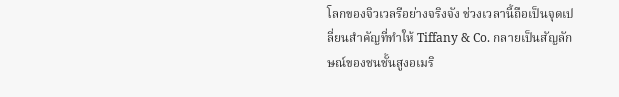โลกของจิวเวลรีอย่างจริงจัง ช่วงเวลานี้ถือเป็นจุดเปลี่ยนสำคัญที่ทำให้ Tiffany & Co. กลายเป็นสัญลักษณ์ของชนชั้นสูงอเมริ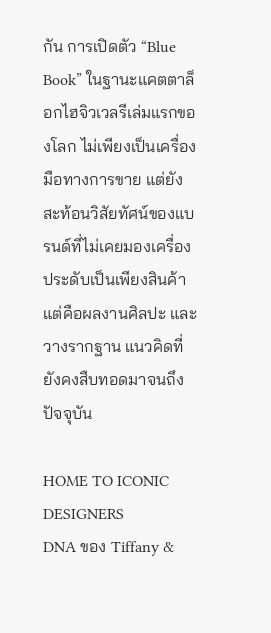กัน การเปิดตัว “Blue Book” ในฐานะแคตตาล็อกไฮจิวเวลรีเล่มแรกของโลก ไม่เพียงเป็นเครื่องมือทางการขาย แต่ยังสะท้อนวิสัยทัศน์ของแบรนด์ที่ไม่เคยมองเครื่องประดับเป็นเพียงสินค้า แต่คือผลงานศิลปะ และวางรากฐาน แนวคิดที่ยังคงสืบทอดมาจนถึงปัจจุบัน

HOME TO ICONIC DESIGNERS
DNA ของ Tiffany &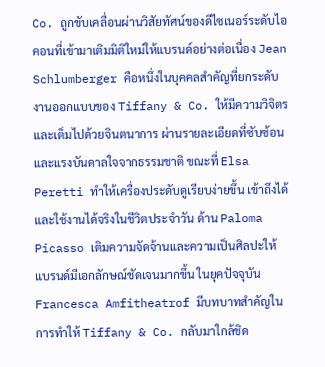Co. ถูกขับเคลื่อนผ่านวิสัยทัศน์ของดีไซเนอร์ระดับไอคอนที่เข้ามาเติมมิติใหม่ให้แบรนด์อย่างต่อเนื่อง Jean Schlumberger คือหนึ่งในบุคคลสำคัญที่ยกระดับงานออกแบบของ Tiffany & Co. ให้มีความวิจิตรและเต็มไปด้วยจินตนาการ ผ่านรายละเอียดที่ซับซ้อนและแรงบันดาลใจจากธรรมชาติ ขณะที่ Elsa Peretti ทำให้เครื่องประดับดูเรียบง่ายขึ้น เข้าถึงได้และใช้งานได้จริงในชีวิตประจำวัน ด้าน Paloma Picasso เติมความจัดจ้านและความเป็นศิลปะให้แบรนด์มีเอกลักษณ์ชัดเจนมากขึ้น ในยุคปัจจุบัน Francesca Amfitheatrof มีบทบาทสำคัญในการทำให้ Tiffany & Co. กลับมาใกล้ชิด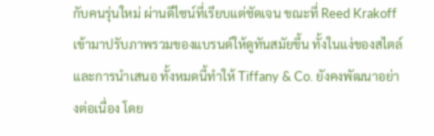กับคนรุ่นใหม่ ผ่านดีไซน์ที่เรียบแต่ชัดเจน ขณะที่ Reed Krakoff เข้ามาปรับภาพรวมของแบรนด์ให้ดูทันสมัยขึ้น ทั้งในแง่ของสไตล์และการนำเสนอ ทั้งหมดนี้ทำให้ Tiffany & Co. ยังคงพัฒนาอย่างต่อเนื่อง โดย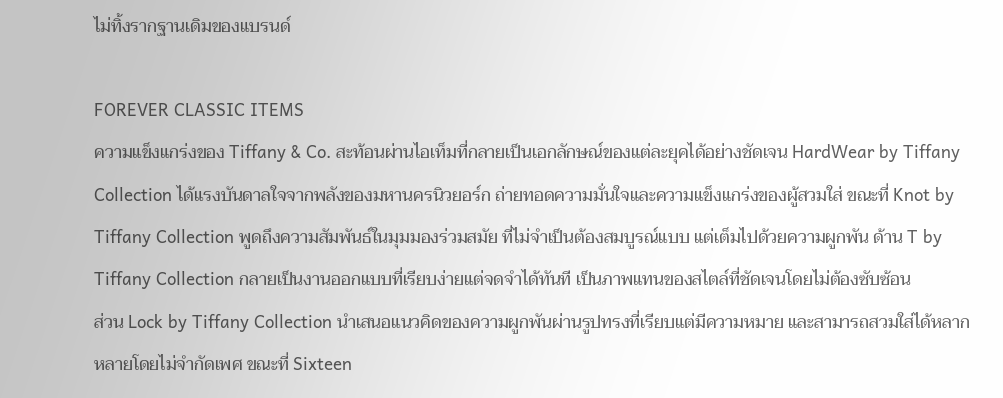ไม่ทิ้งรากฐานเดิมของแบรนด์

FOREVER CLASSIC ITEMS
ความแข็งแกร่งของ Tiffany & Co. สะท้อนผ่านไอเท็มที่กลายเป็นเอกลักษณ์ของแต่ละยุคได้อย่างชัดเจน HardWear by Tiffany Collection ได้แรงบันดาลใจจากพลังของมหานครนิวยอร์ก ถ่ายทอดความมั่นใจและความแข็งแกร่งของผู้สวมใส่ ขณะที่ Knot by Tiffany Collection พูดถึงความสัมพันธ์ในมุมมองร่วมสมัย ที่ไม่จำเป็นต้องสมบูรณ์แบบ แต่เต็มไปด้วยความผูกพัน ด้าน T by Tiffany Collection กลายเป็นงานออกแบบที่เรียบง่ายแต่จดจำได้ทันที เป็นภาพแทนของสไตล์ที่ชัดเจนโดยไม่ต้องซับซ้อน
ส่วน Lock by Tiffany Collection นำเสนอแนวคิดของความผูกพันผ่านรูปทรงที่เรียบแต่มีความหมาย และสามารถสวมใส่ได้หลากหลายโดยไม่จำกัดเพศ ขณะที่ Sixteen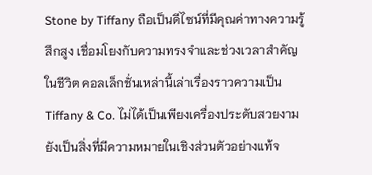Stone by Tiffany ถือเป็นดีไซน์ที่มีคุณค่าทางความรู้สึกสูง เชื่อมโยงกับความทรงจำและช่วงเวลาสำคัญในชีวิต คอลเล็กชั่นเหล่านี้เล่าเรื่องราวความเป็น Tiffany & Co. ไม่ได้เป็นเพียงเครื่องประดับสวยงาม ยังเป็นสิ่งที่มีความหมายในเชิงส่วนตัวอย่างแท้จ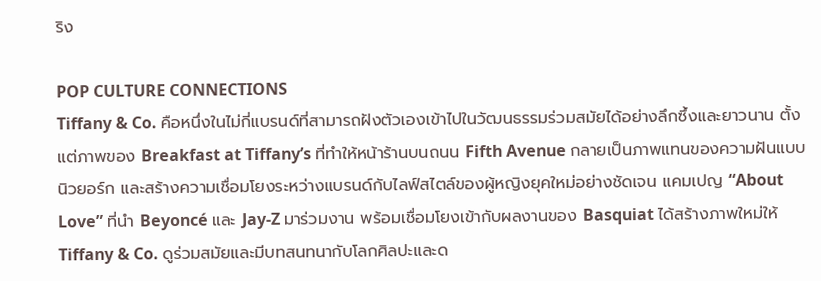ริง

POP CULTURE CONNECTIONS
Tiffany & Co. คือหนึ่งในไม่กี่แบรนด์ที่สามารถฝังตัวเองเข้าไปในวัฒนธรรมร่วมสมัยได้อย่างลึกซึ้งและยาวนาน ตั้งแต่ภาพของ Breakfast at Tiffany’s ที่ทำให้หน้าร้านบนถนน Fifth Avenue กลายเป็นภาพแทนของความฝันแบบนิวยอร์ก และสร้างความเชื่อมโยงระหว่างแบรนด์กับไลฟ์สไตล์ของผู้หญิงยุคใหม่อย่างชัดเจน แคมเปญ “About Love” ที่นำ Beyoncé และ Jay-Z มาร่วมงาน พร้อมเชื่อมโยงเข้ากับผลงานของ Basquiat ได้สร้างภาพใหม่ให้ Tiffany & Co. ดูร่วมสมัยและมีบทสนทนากับโลกศิลปะและด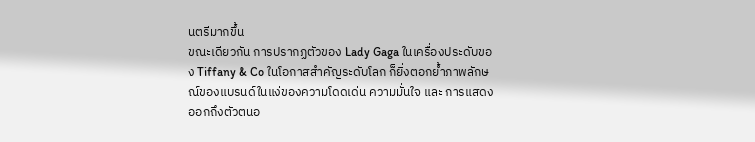นตรีมากขึ้น
ขณะเดียวกัน การปรากฏตัวของ Lady Gaga ในเครื่องประดับของ Tiffany & Co ในโอกาสสำคัญระดับโลก ก็ยิ่งตอกย้ำภาพลักษณ์ของแบรนด์ในแง่ของความโดดเด่น ความมั่นใจ และ การแสดงออกถึงตัวตนอ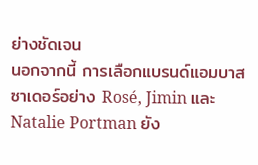ย่างชัดเจน
นอกจากนี้ การเลือกแบรนด์แอมบาสซาเดอร์อย่าง Rosé, Jimin และ Natalie Portman ยัง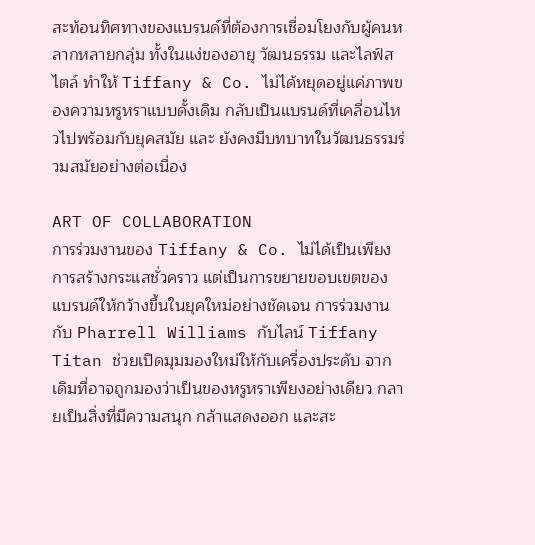สะท้อนทิศทางของแบรนด์ที่ต้องการเชื่อมโยงกับผู้คนหลากหลายกลุ่ม ทั้งในแง่ของอายุ วัฒนธรรม และไลฟ์สไตล์ ทำให้ Tiffany & Co. ไม่ได้หยุดอยู่แค่ภาพของความหรูหราแบบดั้งเดิม กลับเป็นแบรนด์ที่เคลื่อนไหวไปพร้อมกับยุคสมัย และ ยังคงมีบทบาทในวัฒนธรรมร่วมสมัยอย่างต่อเนื่อง

ART OF COLLABORATION
การร่วมงานของ Tiffany & Co. ไม่ได้เป็นเพียงการสร้างกระแสชั่วคราว แต่เป็นการขยายขอบเขตของแบรนด์ให้กว้างขึ้นในยุคใหม่อย่างชัดเจน การร่วมงานกับ Pharrell Williams กับไลน์ Tiffany Titan ช่วยเปิดมุมมองใหม่ให้กับเครื่องประดับ จากเดิมที่อาจถูกมองว่าเป็นของหรูหราเพียงอย่างเดียว กลายเป็นสิ่งที่มีความสนุก กล้าแสดงออก และสะ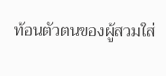ท้อนตัวตนของผู้สวมใส่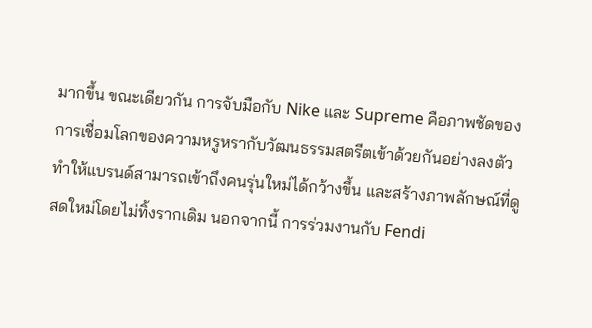มากขึ้น ขณะเดียวกัน การจับมือกับ Nike และ Supreme คือภาพชัดของการเชื่อมโลกของความหรูหรากับวัฒนธรรมสตรีตเข้าด้วยกันอย่างลงตัว ทำให้แบรนด์สามารถเข้าถึงคนรุ่นใหม่ได้กว้างขึ้น และสร้างภาพลักษณ์ที่ดูสดใหม่โดยไม่ทิ้งรากเดิม นอกจากนี้ การร่วมงานกับ Fendi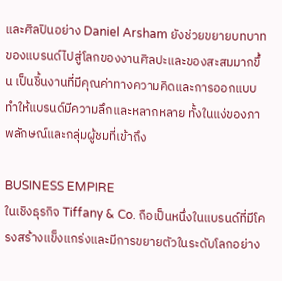และศิลปินอย่าง Daniel Arsham ยังช่วยขยายบทบาทของแบรนด์ไปสู่โลกของงานศิลปะและของสะสมมากขึ้น เป็นชิ้นงานที่มีคุณค่าทางความคิดและการออกแบบ ทำให้แบรนด์มีความลึกและหลากหลาย ทั้งในแง่ของภาพลักษณ์และกลุ่มผู้ชมที่เข้าถึง

BUSINESS EMPIRE
ในเชิงธุรกิจ Tiffany & Co. ถือเป็นหนึ่งในแบรนด์ที่มีโครงสร้างแข็งแกร่งและมีการขยายตัวในระดับโลกอย่าง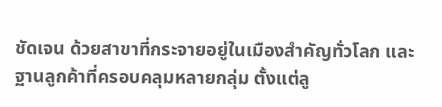ชัดเจน ด้วยสาขาที่กระจายอยู่ในเมืองสำคัญทั่วโลก และฐานลูกค้าที่ครอบคลุมหลายกลุ่ม ตั้งแต่ลู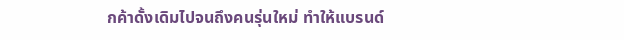กค้าดั้งเดิมไปจนถึงคนรุ่นใหม่ ทำให้แบรนด์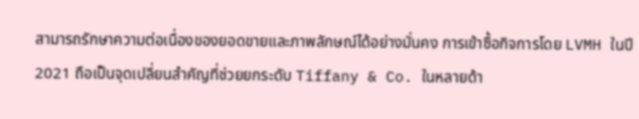สามารถรักษาความต่อเนื่องของยอดขายและภาพลักษณ์ได้อย่างมั่นคง การเข้าซื้อกิจการโดย LVMH ในปี 2021 ถือเป็นจุดเปลี่ยนสำคัญที่ช่วยยกระดับ Tiffany & Co. ในหลายด้า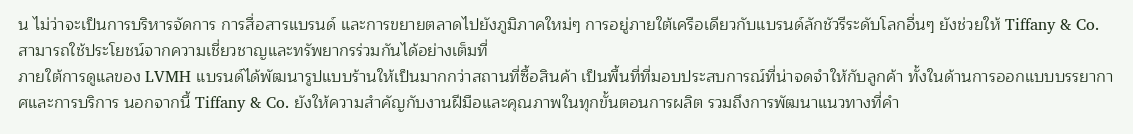น ไม่ว่าจะเป็นการบริหารจัดการ การสื่อสารแบรนด์ และการขยายตลาดไปยังภูมิภาคใหม่ๆ การอยู่ภายใต้เครือเดียวกับแบรนด์ลักชัวรีระดับโลกอื่นๆ ยังช่วยให้ Tiffany & Co. สามารถใช้ประโยชน์จากความเชี่ยวชาญและทรัพยากรร่วมกันได้อย่างเต็มที่
ภายใต้การดูแลของ LVMH แบรนด์ได้พัฒนารูปแบบร้านให้เป็นมากกว่าสถานที่ซื้อสินค้า เป็นพื้นที่ที่มอบประสบการณ์ที่น่าจดจำให้กับลูกค้า ทั้งในด้านการออกแบบบรรยากาศและการบริการ นอกจากนี้ Tiffany & Co. ยังให้ความสำคัญกับงานฝีมือและคุณภาพในทุกขั้นตอนการผลิต รวมถึงการพัฒนาแนวทางที่คำ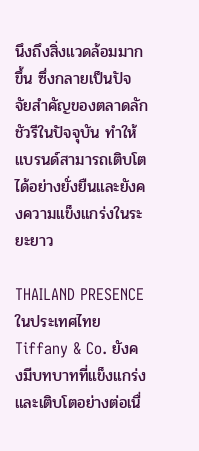นึงถึงสิ่งแวดล้อมมากขึ้น ซึ่งกลายเป็นปัจจัยสำคัญของตลาดลักชัวรีในปัจจุบัน ทำให้แบรนด์สามารถเติบโตได้อย่างยั่งยืนและยังคงความแข็งแกร่งในระยะยาว

THAILAND PRESENCE
ในประเทศไทย Tiffany & Co. ยังคงมีบทบาทที่แข็งแกร่งและเติบโตอย่างต่อเนื่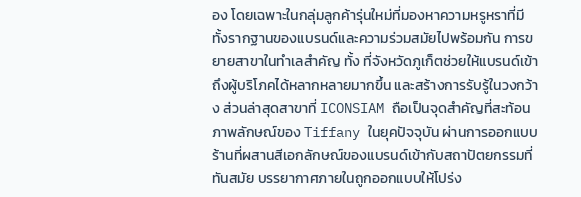อง โดยเฉพาะในกลุ่มลูกค้ารุ่นใหม่ที่มองหาความหรูหราที่มีทั้งรากฐานของแบรนด์และความร่วมสมัยไปพร้อมกัน การขยายสาขาในทำเลสำคัญ ทั้ง ที่จังหวัดภูเก็ตช่วยให้แบรนด์เข้าถึงผู้บริโภคได้หลากหลายมากขึ้น และสร้างการรับรู้ในวงกว้าง ส่วนล่าสุดสาขาที่ ICONSIAM ถือเป็นจุดสำคัญที่สะท้อนภาพลักษณ์ของ Tiffany ในยุคปัจจุบัน ผ่านการออกแบบร้านที่ผสานสีเอกลักษณ์ของแบรนด์เข้ากับสถาปัตยกรรมที่ทันสมัย บรรยากาศภายในถูกออกแบบให้โปร่ง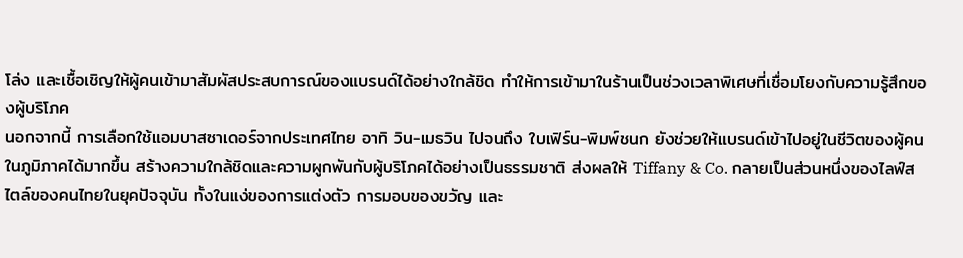โล่ง และเชื้อเชิญให้ผู้คนเข้ามาสัมผัสประสบการณ์ของแบรนด์ได้อย่างใกล้ชิด ทำให้การเข้ามาในร้านเป็นช่วงเวลาพิเศษที่เชื่อมโยงกับความรู้สึกของผู้บริโภค
นอกจากนี้ การเลือกใช้แอมบาสซาเดอร์จากประเทศไทย อาทิ วิน-เมธวิน ไปจนถึง ใบเฟิร์น-พิมพ์ชนก ยังช่วยให้แบรนด์เข้าไปอยู่ในชีวิตของผู้คนในภูมิภาคได้มากขึ้น สร้างความใกล้ชิดและความผูกพันกับผู้บริโภคได้อย่างเป็นธรรมชาติ ส่งผลให้ Tiffany & Co. กลายเป็นส่วนหนึ่งของไลฟ์สไตล์ของคนไทยในยุคปัจจุบัน ทั้งในแง่ของการแต่งตัว การมอบของขวัญ และ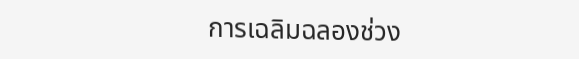การเฉลิมฉลองช่วง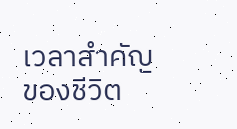เวลาสำคัญของชีวิต